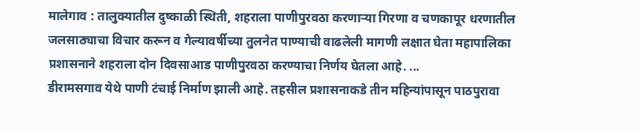मालेगाव : तालुक्यातील दुष्काळी स्थिती, शहराला पाणीपुरवठा करणाऱ्या गिरणा व चणकापूर धरणातील जलसाठ्याचा विचार करून व गेल्यावर्षीच्या तुलनेत पाण्याची वाढलेली मागणी लक्षात घेता महापालिका प्रशासनाने शहराला दोन दिवसाआड पाणीपुरवठा करण्याचा निर्णय घेतला आहे. ...
डीरामसगाव येथे पाणी टंचाई निर्माण झाली आहे. तहसील प्रशासनाकडे तीन महिन्यांपासून पाठपुरावा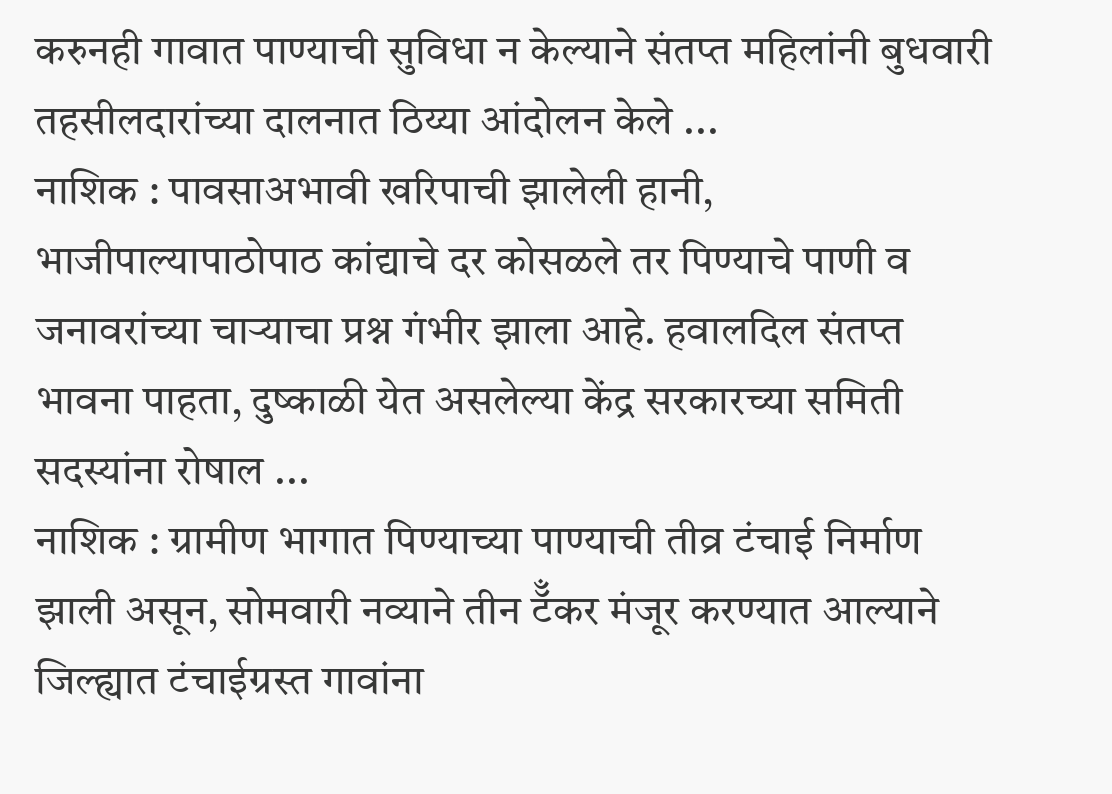करुनही गावात पाण्याची सुविधा न केल्याने संतप्त महिलांनी बुधवारी तहसीलदारांच्या दालनात ठिय्या आंदोलन केले ...
नाशिक : पावसाअभावी खरिपाची झालेली हानी, भाजीपाल्यापाठोपाठ कांद्याचे दर कोसळले तर पिण्याचे पाणी व जनावरांच्या चाऱ्याचा प्रश्न गंभीर झाला आहे. हवालदिल संतप्त भावना पाहता, दुष्काळी येत असलेल्या केंद्र सरकारच्या समिती सदस्यांना रोषाल ...
नाशिक : ग्रामीण भागात पिण्याच्या पाण्याची तीव्र टंचाई निर्माण झाली असून, सोमवारी नव्याने तीन टॅँकर मंजूर करण्यात आल्याने जिल्ह्यात टंचाईग्रस्त गावांना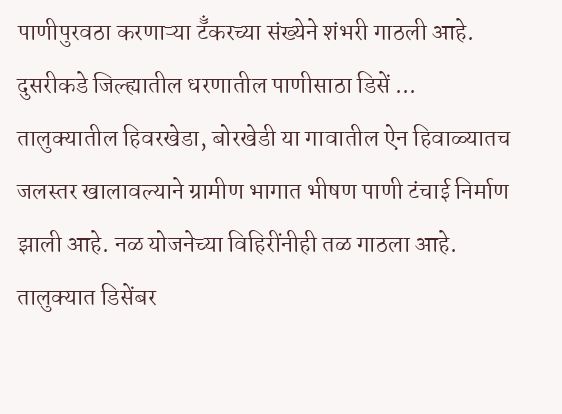पाणीपुरवठा करणाऱ्या टॅँकरच्या संख्येने शंभरी गाठली आहे. दुसरीकडे जिल्ह्यातील धरणातील पाणीसाठा डिसें ...
तालुक्यातील हिवरखेडा, बोरखेडी या गावातील ऐन हिवाळ्यातच जलस्तर खालावल्याने ग्रामीण भागात भीषण पाणी टंचाई निर्माण झाली आहे. नळ योजनेच्या विहिरींनीही तळ गाठला आहे. तालुक्यात डिसेंबर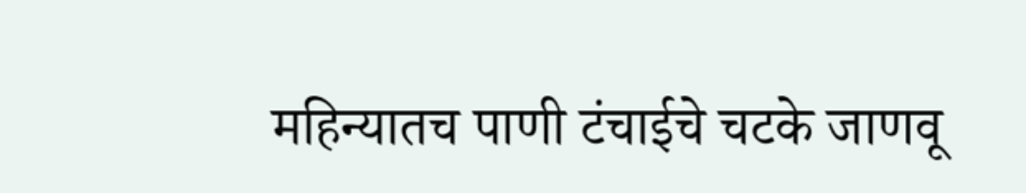महिन्यातच पाणी टंचाईचे चटके जाणवू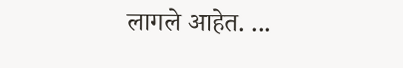लागले आहेत. ...